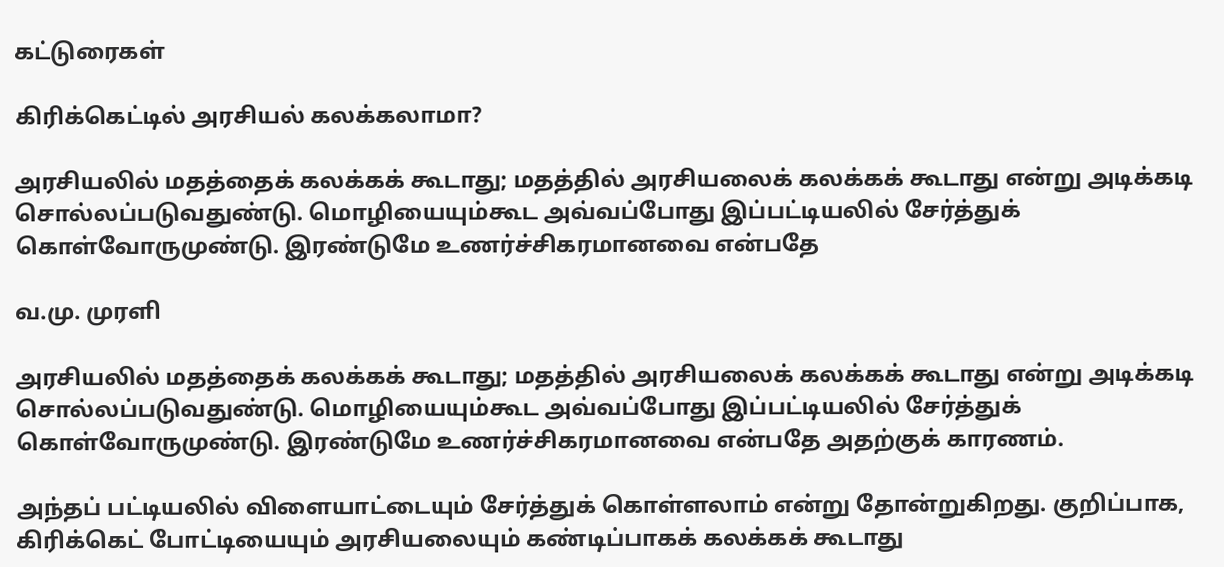கட்டுரைகள்

கிரிக்கெட்டில் அரசியல் கலக்கலாமா?

அரசியலில் மதத்தைக் கலக்கக் கூடாது; மதத்தில் அரசியலைக் கலக்கக் கூடாது என்று அடிக்கடி சொல்லப்படுவதுண்டு. மொழியையும்கூட அவ்வப்போது இப்பட்டியலில் சேர்த்துக் கொள்வோருமுண்டு. இரண்டுமே உணர்ச்சிகரமானவை என்பதே

வ.மு. முரளி

அரசியலில் மதத்தைக் கலக்கக் கூடாது; மதத்தில் அரசியலைக் கலக்கக் கூடாது என்று அடிக்கடி சொல்லப்படுவதுண்டு. மொழியையும்கூட அவ்வப்போது இப்பட்டியலில் சேர்த்துக் கொள்வோருமுண்டு. இரண்டுமே உணர்ச்சிகரமானவை என்பதே அதற்குக் காரணம்.

அந்தப் பட்டியலில் விளையாட்டையும் சேர்த்துக் கொள்ளலாம் என்று தோன்றுகிறது. குறிப்பாக, கிரிக்கெட் போட்டியையும் அரசியலையும் கண்டிப்பாகக் கலக்கக் கூடாது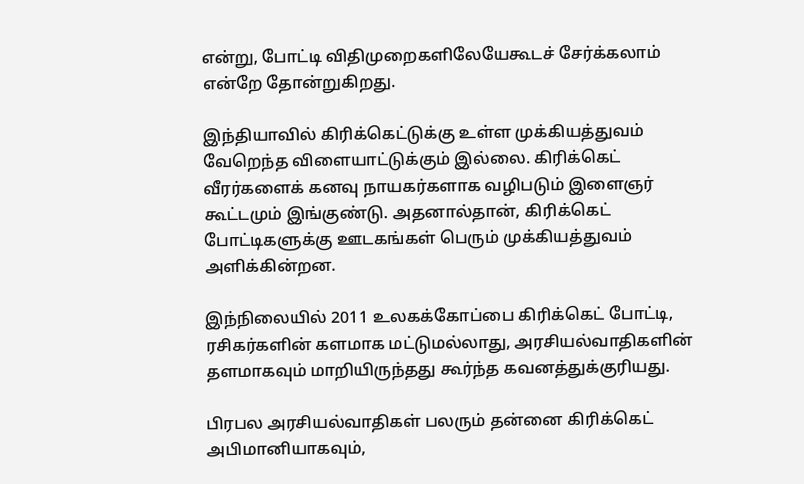என்று, போட்டி விதிமுறைகளிலேயேகூடச் சேர்க்கலாம் என்றே தோன்றுகிறது.

இந்தியாவில் கிரிக்கெட்டுக்கு உள்ள முக்கியத்துவம் வேறெந்த விளையாட்டுக்கும் இல்லை. கிரிக்கெட் வீரர்களைக் கனவு நாயகர்களாக வழிபடும் இளைஞர் கூட்டமும் இங்குண்டு. அதனால்தான், கிரிக்கெட் போட்டிகளுக்கு ஊடகங்கள் பெரும் முக்கியத்துவம் அளிக்கின்றன.

இந்நிலையில் 2011 உலகக்கோப்பை கிரிக்கெட் போட்டி, ரசிகர்களின் களமாக மட்டுமல்லாது, அரசியல்வாதிகளின் தளமாகவும் மாறியிருந்தது கூர்ந்த கவனத்துக்குரியது.

பிரபல அரசியல்வாதிகள் பலரும் தன்னை கிரிக்கெட் அபிமானியாகவும்,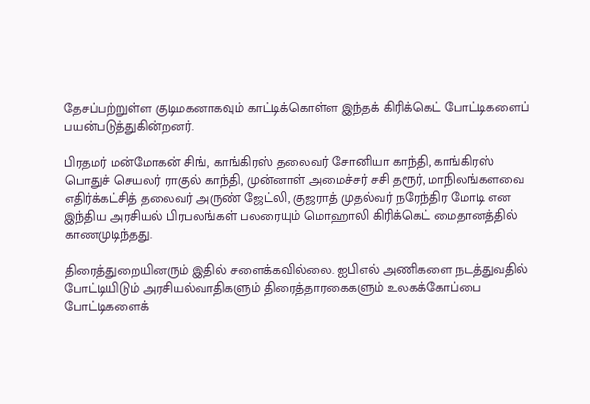தேசப்பற்றுள்ள குடிமகனாகவும் காட்டிக்கொள்ள இந்தக் கிரிக்கெட் போட்டிகளைப் பயன்படுத்துகின்றனர்.

பிரதமர் மன்மோகன் சிங், காங்கிரஸ் தலைவர் சோனியா காந்தி, காங்கிரஸ் பொதுச் செயலர் ராகுல் காந்தி, முன்னாள் அமைச்சர் சசி தரூர், மாநிலங்களவை எதிர்க்கட்சித் தலைவர் அருண் ஜேட்லி, குஜராத் முதல்வர் நரேந்திர மோடி என இந்திய அரசியல் பிரபலங்கள் பலரையும் மொஹாலி கிரிக்கெட் மைதானத்தில் காணமுடிந்தது.

திரைத்துறையினரும் இதில் சளைக்கவில்லை. ஐபிஎல் அணிகளை நடத்துவதில் போட்டியிடும் அரசியல்வாதிகளும் திரைத்தாரகைகளும் உலகக்கோப்பை போட்டிகளைக்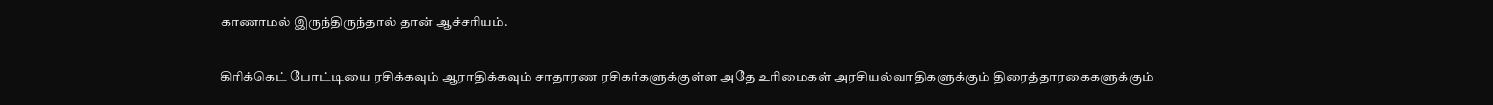காணாமல் இருந்திருந்தால் தான் ஆச்சரியம்.

கிரிக்கெட் போட்டியை ரசிக்கவும் ஆராதிக்கவும் சாதாரண ரசிகர்களுக்குள்ள அதே உரிமைகள் அரசியல்வாதிகளுக்கும் திரைத்தாரகைகளுக்கும்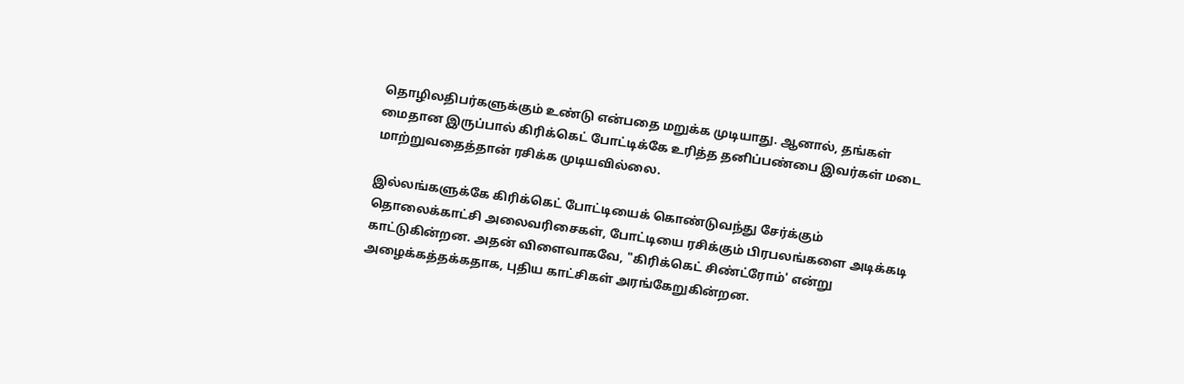தொழிலதிபர்களுக்கும் உண்டு என்பதை மறுக்க முடியாது. ஆனால், தங்கள் மைதான இருப்பால் கிரிக்கெட் போட்டிக்கே உரித்த தனிப்பண்பை இவர்கள் மடை மாற்றுவதைத்தான் ரசிக்க முடியவில்லை.

இல்லங்களுக்கே கிரிக்கெட் போட்டியைக் கொண்டுவந்து சேர்க்கும் தொலைக்காட்சி அலைவரிசைகள், போட்டியை ரசிக்கும் பிரபலங்களை அடிக்கடி காட்டுகின்றன. அதன் விளைவாகவே, "கிரிக்கெட் சிண்ட்ரோம்' என்று அழைக்கத்தக்கதாக, புதிய காட்சிகள் அரங்கேறுகின்றன.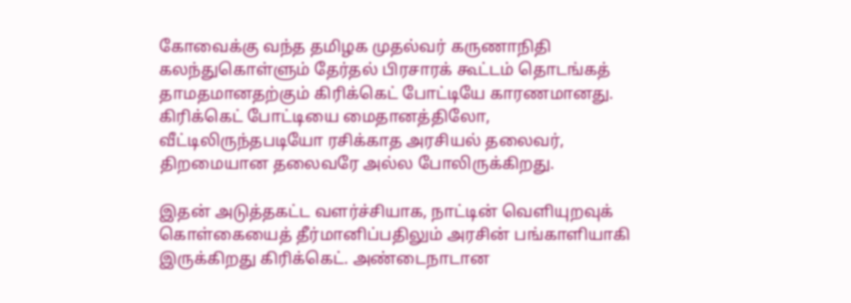கோவைக்கு வந்த தமிழக முதல்வர் கருணாநிதி கலந்துகொள்ளும் தேர்தல் பிரசாரக் கூட்டம் தொடங்கத் தாமதமானதற்கும் கிரிக்கெட் போட்டியே காரணமானது. கிரிக்கெட் போட்டியை மைதானத்திலோ, வீட்டிலிருந்தபடியோ ரசிக்காத அரசியல் தலைவர், திறமையான தலைவரே அல்ல போலிருக்கிறது.

இதன் அடுத்தகட்ட வளர்ச்சியாக, நாட்டின் வெளியுறவுக் கொள்கையைத் தீர்மானிப்பதிலும் அரசின் பங்காளியாகி இருக்கிறது கிரிக்கெட். அண்டைநாடான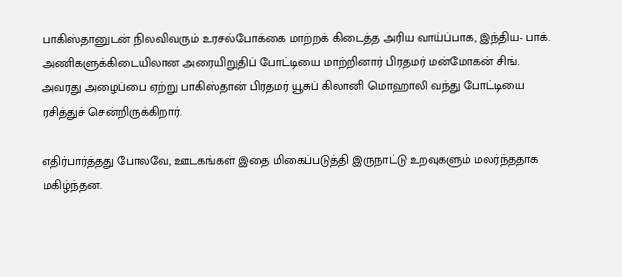பாகிஸ்தானுடன் நிலவிவரும் உரசல்போக்கை மாற்றக் கிடைத்த அரிய வாய்ப்பாக, இந்திய- பாக். அணிகளுக்கிடையிலான அரையிறுதிப் போட்டியை மாற்றினார் பிரதமர் மன்மோகன் சிங். அவரது அழைப்பை ஏற்று பாகிஸ்தான் பிரதமர் யூசுப் கிலானி மொஹாலி வந்து போட்டியை ரசித்துச் சென்றிருக்கிறார்.

எதிர்பார்த்தது போலவே, ஊடகங்கள் இதை மிகைப்படுத்தி இருநாட்டு உறவுகளும் மலர்ந்ததாக மகிழ்ந்தன.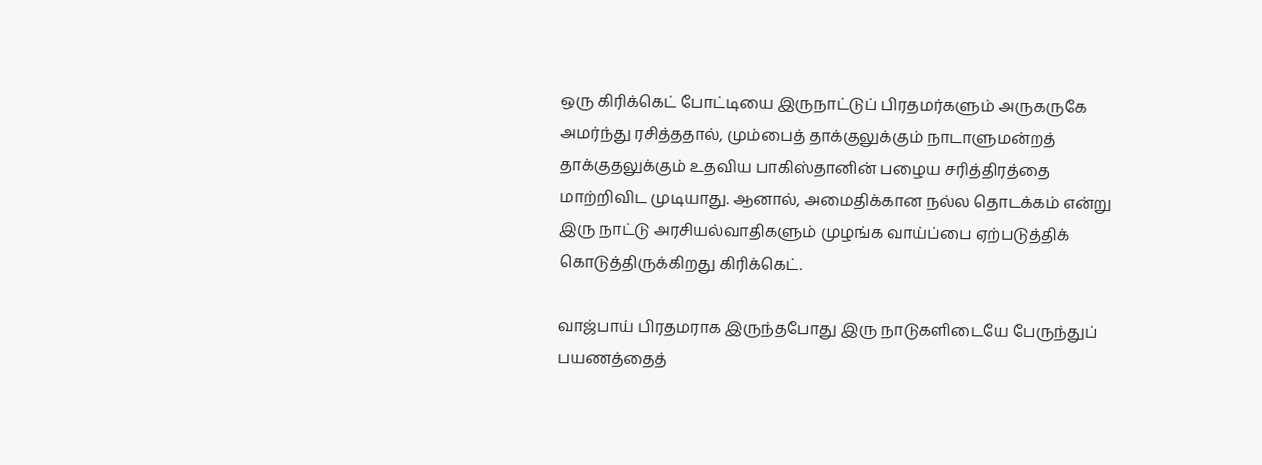ஒரு கிரிக்கெட் போட்டியை இருநாட்டுப் பிரதமர்களும் அருகருகே அமர்ந்து ரசித்ததால், மும்பைத் தாக்குலுக்கும் நாடாளுமன்றத் தாக்குதலுக்கும் உதவிய பாகிஸ்தானின் பழைய சரித்திரத்தை மாற்றிவிட முடியாது. ஆனால், அமைதிக்கான நல்ல தொடக்கம் என்று இரு நாட்டு அரசியல்வாதிகளும் முழங்க வாய்ப்பை ஏற்படுத்திக் கொடுத்திருக்கிறது கிரிக்கெட்.

வாஜ்பாய் பிரதமராக இருந்தபோது இரு நாடுகளிடையே பேருந்துப் பயணத்தைத்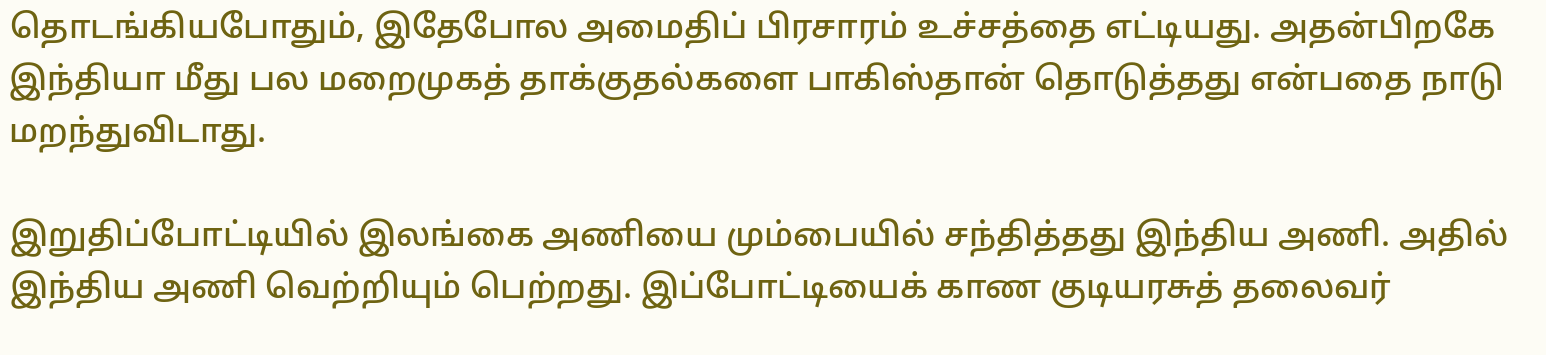தொடங்கியபோதும், இதேபோல அமைதிப் பிரசாரம் உச்சத்தை எட்டியது. அதன்பிறகே இந்தியா மீது பல மறைமுகத் தாக்குதல்களை பாகிஸ்தான் தொடுத்தது என்பதை நாடு மறந்துவிடாது.

இறுதிப்போட்டியில் இலங்கை அணியை மும்பையில் சந்தித்தது இந்திய அணி. அதில் இந்திய அணி வெற்றியும் பெற்றது. இப்போட்டியைக் காண குடியரசுத் தலைவர்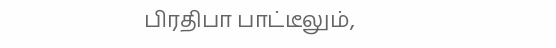பிரதிபா பாட்டீலும்,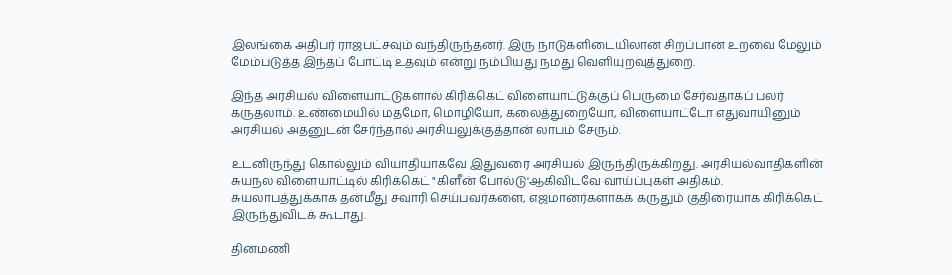இலங்கை அதிபர் ராஜபட்சவும் வந்திருந்தனர். இரு நாடுகளிடையிலான சிறப்பான உறவை மேலும் மேம்படுத்த இந்தப் போட்டி உதவும் என்று நம்பியது நமது வெளியுறவுத்துறை.

இந்த அரசியல் விளையாட்டுகளால் கிரிக்கெட் விளையாட்டுக்குப் பெருமை சேர்வதாகப் பலர் கருதலாம். உண்மையில் மதமோ, மொழியோ, கலைத்துறையோ, விளையாட்டோ எதுவாயினும் அரசியல் அதனுடன் சேர்ந்தால் அரசியலுக்குத்தான் லாபம் சேரும்.

உடனிருந்து கொல்லும் வியாதியாகவே இதுவரை அரசியல் இருந்திருக்கிறது. அரசியல்வாதிகளின் சுயநல விளையாட்டில் கிரிக்கெட் "கிளீன் போல்டு'ஆகிவிடவே வாய்ப்புகள் அதிகம். சுயலாபத்துக்காக தன்மீது சவாரி செய்பவர்களை, எஜமானர்களாகக் கருதும் குதிரையாக கிரிக்கெட் இருந்துவிடக் கூடாது.

தினமணி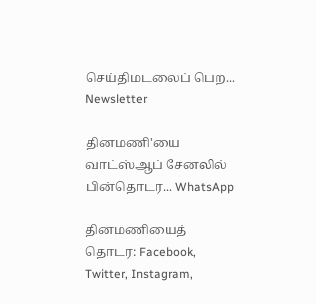செய்திமடலைப் பெற... Newsletter

தினமணி'யை வாட்ஸ்ஆப் சேனலில் பின்தொடர... WhatsApp

தினமணியைத் தொடர: Facebook, Twitter, Instagram,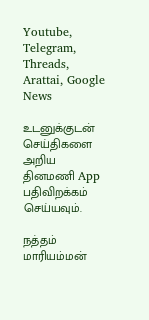Youtube, Telegram, Threads, Arattai, Google News

உடனுக்குடன் செய்திகளை அறிய தினமணி App பதிவிறக்கம் செய்யவும்.

நத்தம் மாரியம்மன்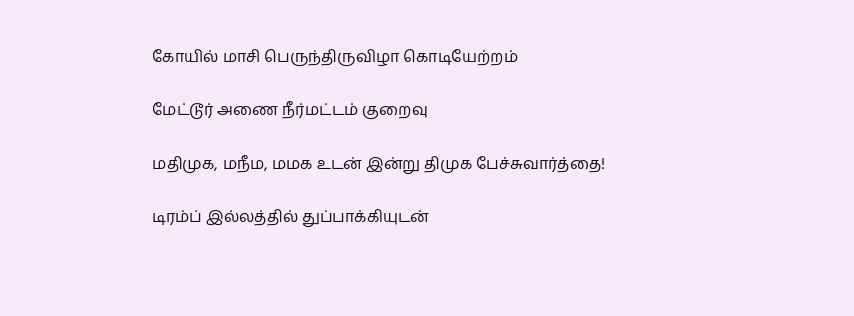கோயில் மாசி பெருந்திருவிழா கொடியேற்றம்

மேட்டூர் அணை நீர்மட்டம் குறைவு

மதிமுக, மநீம, மமக உடன் இன்று திமுக பேச்சுவார்த்தை!

டிரம்ப் இல்லத்தில் துப்பாக்கியுடன்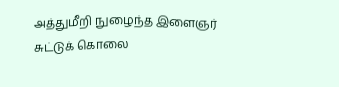அத்துமீறி நுழைந்த இளைஞர் சுட்டுக் கொலை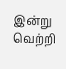இன்று வெற்றி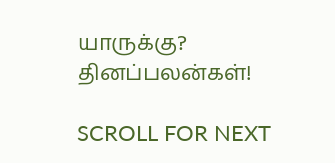யாருக்கு? தினப்பலன்கள்!

SCROLL FOR NEXT